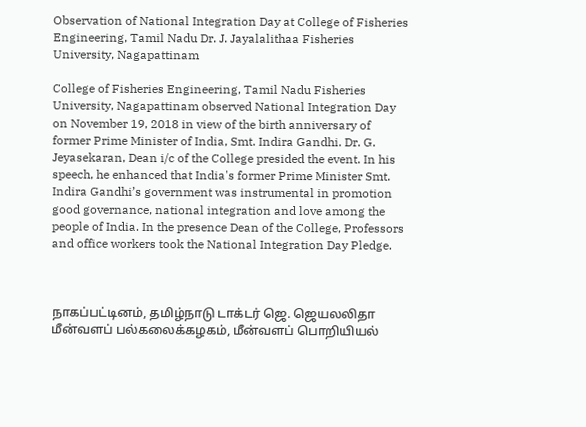Observation of National Integration Day at College of Fisheries Engineering, Tamil Nadu Dr. J. Jayalalithaa Fisheries University, Nagapattinam

College of Fisheries Engineering, Tamil Nadu Fisheries University, Nagapattinam observed National Integration Day on November 19, 2018 in view of the birth anniversary of former Prime Minister of India, Smt. Indira Gandhi. Dr. G. Jeyasekaran, Dean i/c of the College presided the event. In his speech, he enhanced that India's former Prime Minister Smt. Indira Gandhi’s government was instrumental in promotion good governance, national integration and love among the people of India. In the presence Dean of the College, Professors and office workers took the National Integration Day Pledge.



நாகப்பட்டினம், தமிழ்நாடு டாக்டர் ஜெ. ஜெயலலிதா மீன்வளப் பல்கலைக்கழகம், மீன்வளப் பொறியியல்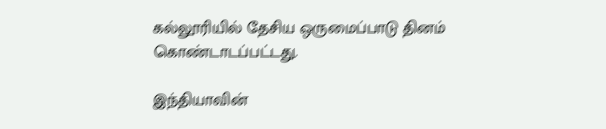கல்லூரியில் தேசிய ஒருமைப்பாடு தினம் கொண்டாடப்பட்டது.

இந்தியாவின்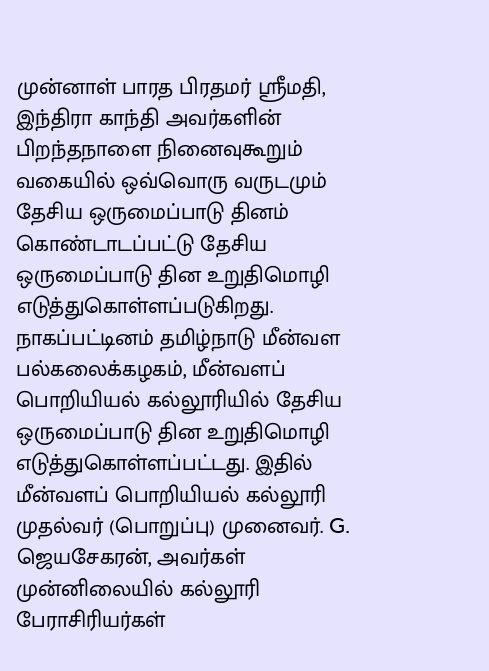முன்னாள் பாரத பிரதமர் ஸ்ரீமதி, இந்திரா காந்தி அவர்களின் பிறந்தநாளை நினைவுகூறும் வகையில் ஒவ்வொரு வருடமும் தேசிய ஒருமைப்பாடு தினம் கொண்டாடப்பட்டு தேசிய ஒருமைப்பாடு தின உறுதிமொழி எடுத்துகொள்ளப்படுகிறது. நாகப்பட்டினம் தமிழ்நாடு மீன்வள பல்கலைக்கழகம், மீன்வளப் பொறியியல் கல்லூரியில் தேசிய ஒருமைப்பாடு தின உறுதிமொழி எடுத்துகொள்ளப்பட்டது. இதில் மீன்வளப் பொறியியல் கல்லூரி முதல்வர் (பொறுப்பு) முனைவர். G. ஜெயசேகரன், அவர்கள் முன்னிலையில் கல்லூரி பேராசிரியர்கள்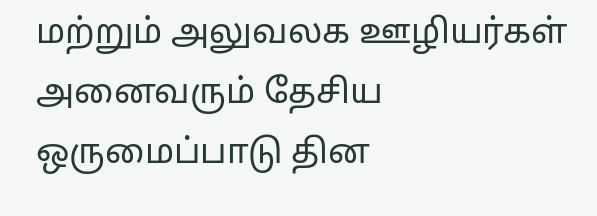மற்றும் அலுவலக ஊழியர்கள் அனைவரும் தேசிய ஒருமைப்பாடு தின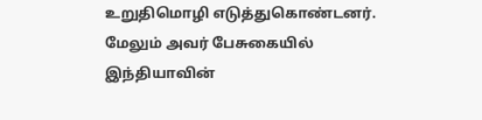உறுதிமொழி எடுத்துகொண்டனர். மேலும் அவர் பேசுகையில் இந்தியாவின்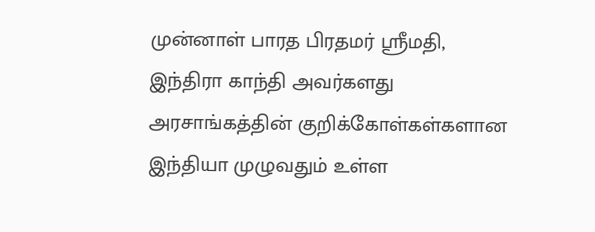முன்னாள் பாரத பிரதமர் ஸ்ரீமதி, இந்திரா காந்தி அவர்களது அரசாங்கத்தின் குறிக்கோள்கள்களான இந்தியா முழுவதும் உள்ள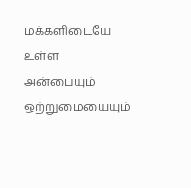மக்களிடையே உள்ள அன்பையும் ஒற்றுமையையும்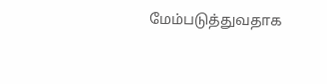மேம்படுத்துவதாக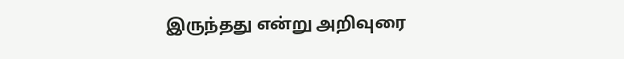இருந்தது என்று அறிவுரை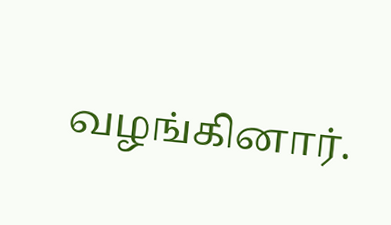வழங்கினார்.